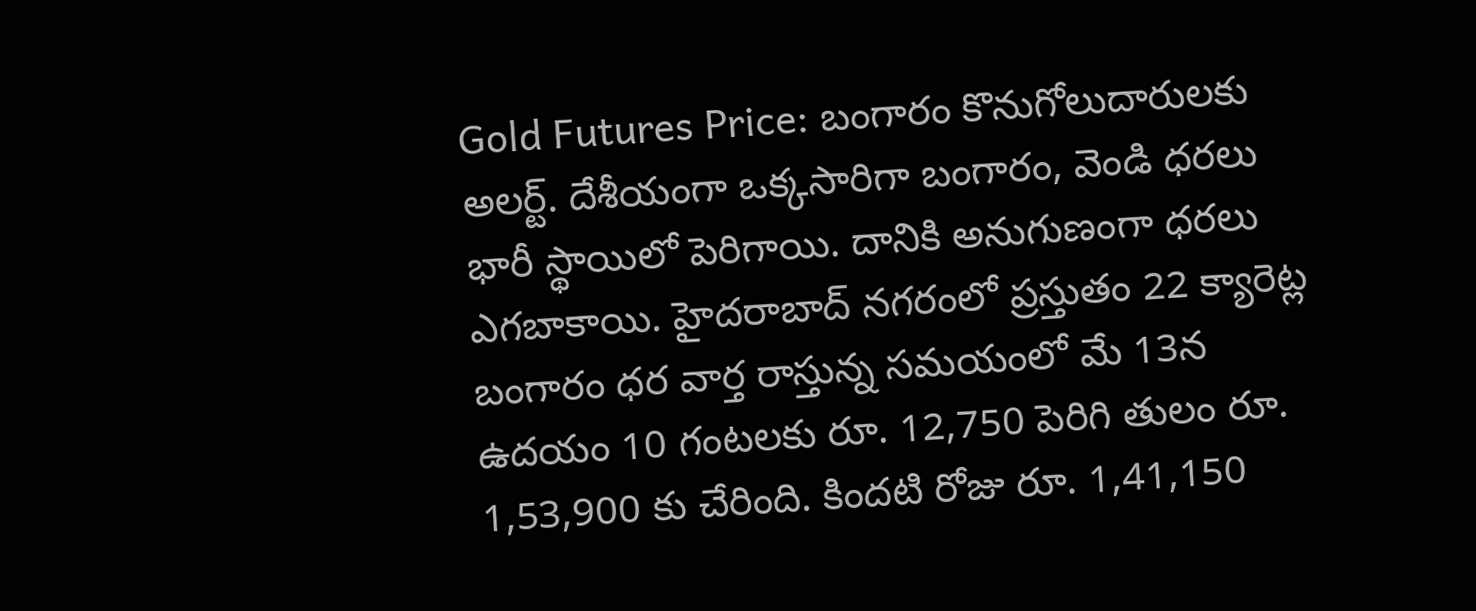Gold Futures Price: బంగారం కొనుగోలుదారులకు అలర్ట్. దేశీయంగా ఒక్కసారిగా బంగారం, వెండి ధరలు భారీ స్థాయిలో పెరిగాయి. దానికి అనుగుణంగా ధరలు ఎగబాకాయి. హైదరాబాద్ నగరంలో ప్రస్తుతం 22 క్యారెట్ల బంగారం ధర వార్త రాస్తున్న సమయంలో మే 13న ఉదయం 10 గంటలకు రూ. 12,750 పెరిగి తులం రూ. 1,53,900 కు చేరింది. కిందటి రోజు రూ. 1,41,150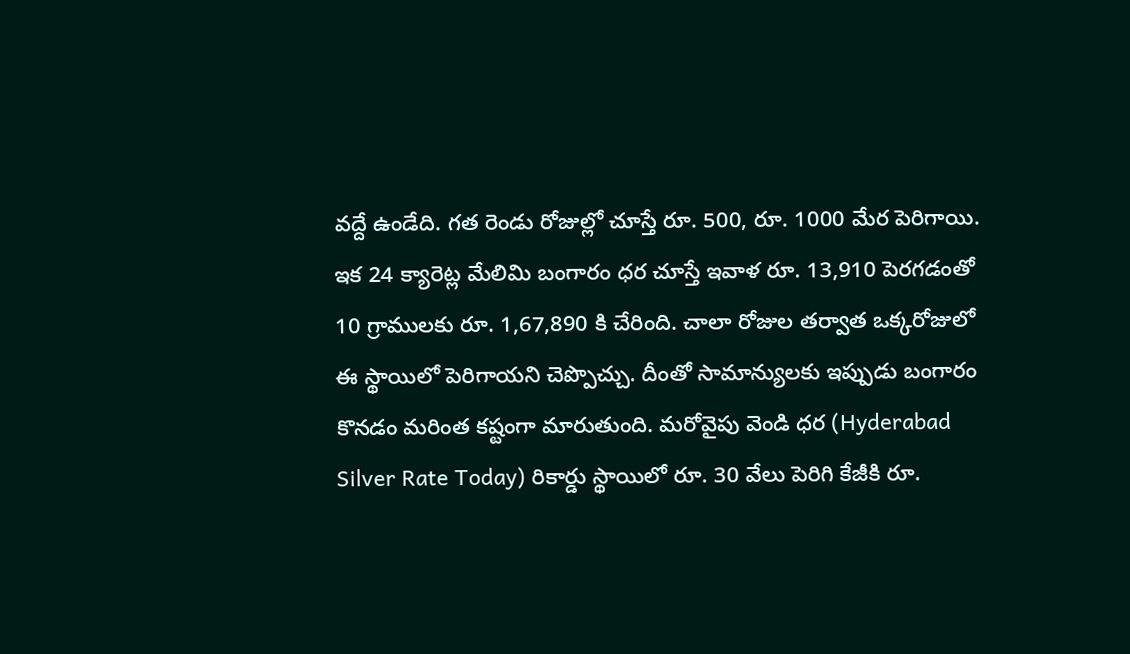వద్దే ఉండేది. గత రెండు రోజుల్లో చూస్తే రూ. 500, రూ. 1000 మేర పెరిగాయి. ఇక 24 క్యారెట్ల మేలిమి బంగారం ధర చూస్తే ఇవాళ రూ. 13,910 పెరగడంతో 10 గ్రాములకు రూ. 1,67,890 కి చేరింది. చాలా రోజుల తర్వాత ఒక్కరోజులో ఈ స్థాయిలో పెరిగాయని చెప్పొచ్చు. దీంతో సామాన్యులకు ఇప్పుడు బంగారం కొనడం మరింత కష్టంగా మారుతుంది. మరోవైపు వెండి ధర (Hyderabad Silver Rate Today) రికార్డు స్థాయిలో రూ. 30 వేలు పెరిగి కేజీకి రూ.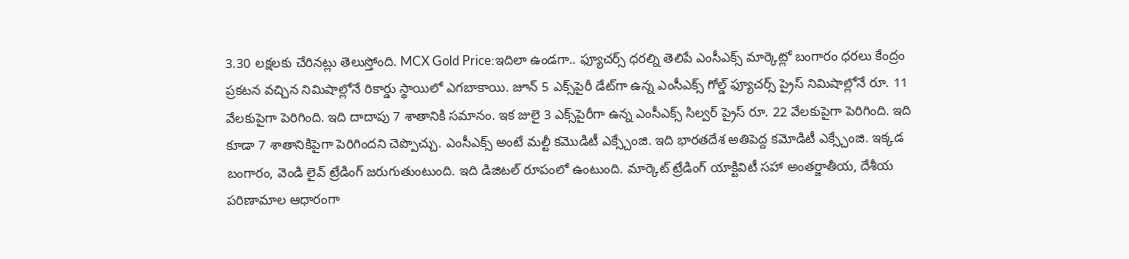3.30 లక్షలకు చేరినట్లు తెలుస్తోంది. MCX Gold Price:ఇదిలా ఉండగా.. ఫ్యూచర్స్ ధరల్ని తెలిపే ఎంసీఎక్స్ మార్కెట్లో బంగారం ధరలు కేంద్రం ప్రకటన వచ్చిన నిమిషాల్లోనే రికార్డు స్థాయిలో ఎగబాకాయి. జూన్ 5 ఎక్స్‌పైరీ డేట్‌గా ఉన్న ఎంసీఎక్స్ గోల్డ్ ఫ్యూచర్స్ ప్రైస్ నిమిషాల్లోనే రూ. 11 వేలకుపైగా పెరిగింది. ఇది దాదాపు 7 శాతానికి సమానం. ఇక జులై 3 ఎక్స్‌పైరీగా ఉన్న ఎంసీఎక్స్ సిల్వర్ ప్రైస్ రూ. 22 వేలకుపైగా పెరిగింది. ఇది కూడా 7 శాతానికిపైగా పెరిగిందని చెప్పొచ్చు. ఎంసీఎక్స్ అంటే మల్టీ కమొడిటీ ఎక్స్చేంజి. ఇది భారతదేశ అతిపెద్ద కమోడిటీ ఎక్స్చేంజి. ఇక్కడ బంగారం, వెండి లైవ్ ట్రేడింగ్ జరుగుతుంటుంది. ఇది డిజిటల్ రూపంలో ఉంటుంది. మార్కెట్ ట్రేడింగ్ యాక్టివిటీ సహా అంతర్జాతీయ, దేశీయ పరిణామాల ఆధారంగా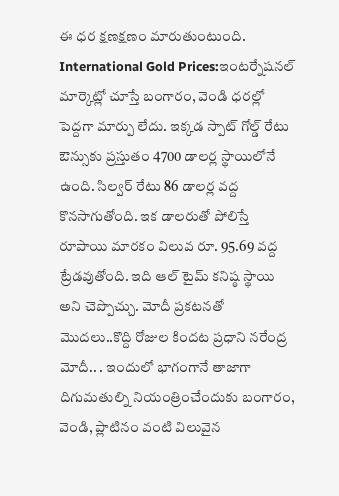ఈ ధర క్షణక్షణం మారుతుంటుంది. International Gold Prices:ఇంటర్నేషనల్ మార్కెట్లో చూస్తే బంగారం, వెండి ధరల్లో పెద్దగా మార్పు లేదు. ఇక్కడ స్పాట్ గోల్డ్ రేటు ఔన్సుకు ప్రస్తుతం 4700 డాలర్ల స్థాయిలోనే ఉంది. సిల్వర్ రేటు 86 డాలర్ల వద్ద కొనసాగుతోంది. ఇక డాలరుతో పోలిస్తే రూపాయి మారకం విలువ రూ. 95.69 వద్ద ట్రేడవుతోంది. ఇది ఆల్ టైమ్ కనిష్ఠ స్థాయి అని చెప్పొచ్చు. మోదీ ప్రకటనతో మొదలు..కొద్ది రోజుల కిందట ప్రధాని నరేంద్ర మోదీ.. . ఇందులో భాగంగానే తాజాగా దిగుమతుల్ని నియంత్రించేందుకు బంగారం, వెండి, ప్లాటినం వంటి విలువైన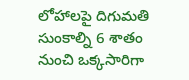లోహాలపై దిగుమతి సుంకాల్ని 6 శాతం నుంచి ఒక్కసారిగా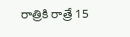రాత్రికి రాత్రే 15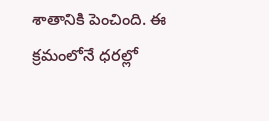శాతానికి పెంచింది. ఈ క్రమంలోనే ధరల్లో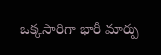ఒక్కసారిగా భారీ మార్పు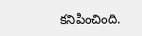కనిపించింది.